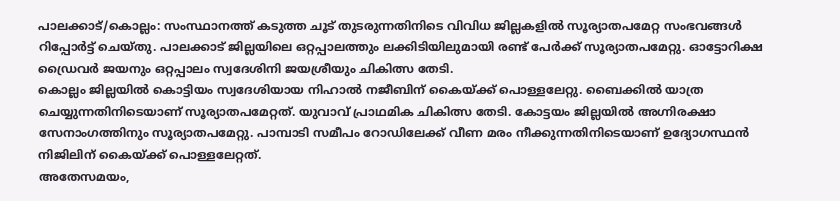പാലക്കാട്/കൊല്ലം: സംസ്ഥാനത്ത് കടുത്ത ചൂട് തുടരുന്നതിനിടെ വിവിധ ജില്ലകളിൽ സൂര്യാതപമേറ്റ സംഭവങ്ങൾ റിപ്പോർട്ട് ചെയ്തു. പാലക്കാട് ജില്ലയിലെ ഒറ്റപ്പാലത്തും ലക്കിടിയിലുമായി രണ്ട് പേർക്ക് സൂര്യാതപമേറ്റു. ഓട്ടോറിക്ഷ ഡ്രൈവർ ജയനും ഒറ്റപ്പാലം സ്വദേശിനി ജയശ്രീയും ചികിത്സ തേടി.
കൊല്ലം ജില്ലയിൽ കൊട്ടിയം സ്വദേശിയായ നിഹാൽ നജീബിന് കൈയ്ക്ക് പൊള്ളലേറ്റു. ബൈക്കിൽ യാത്ര ചെയ്യുന്നതിനിടെയാണ് സൂര്യാതപമേറ്റത്. യുവാവ് പ്രാഥമിക ചികിത്സ തേടി. കോട്ടയം ജില്ലയിൽ അഗ്നിരക്ഷാ സേനാംഗത്തിനും സൂര്യാതപമേറ്റു. പാമ്പാടി സമീപം റോഡിലേക്ക് വീണ മരം നീക്കുന്നതിനിടെയാണ് ഉദ്യോഗസ്ഥൻ നിജിലിന് കൈയ്ക്ക് പൊള്ളലേറ്റത്.
അതേസമയം,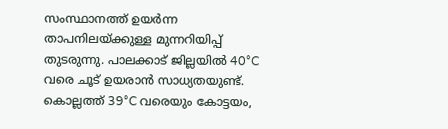സംസ്ഥാനത്ത് ഉയർന്ന താപനിലയ്ക്കുള്ള മുന്നറിയിപ്പ് തുടരുന്നു. പാലക്കാട് ജില്ലയിൽ 40°C വരെ ചൂട് ഉയരാൻ സാധ്യതയുണ്ട്. കൊല്ലത്ത് 39°C വരെയും കോട്ടയം,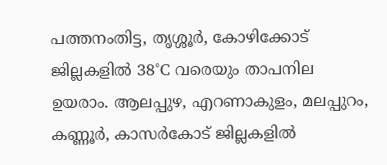പത്തനംതിട്ട, തൃശ്ശൂർ, കോഴിക്കോട് ജില്ലകളിൽ 38°C വരെയും താപനില ഉയരാം. ആലപ്പുഴ, എറണാകുളം, മലപ്പുറം, കണ്ണൂർ, കാസർകോട് ജില്ലകളിൽ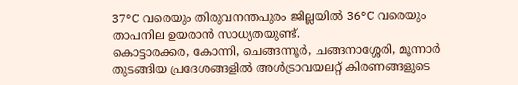37°C വരെയും തിരുവനന്തപുരം ജില്ലയിൽ 36°C വരെയും താപനില ഉയരാൻ സാധ്യതയുണ്ട്.
കൊട്ടാരക്കര, കോന്നി, ചെങ്ങന്നൂർ, ചങ്ങനാശ്ശേരി, മൂന്നാർ തുടങ്ങിയ പ്രദേശങ്ങളിൽ അൾട്രാവയലറ്റ് കിരണങ്ങളുടെ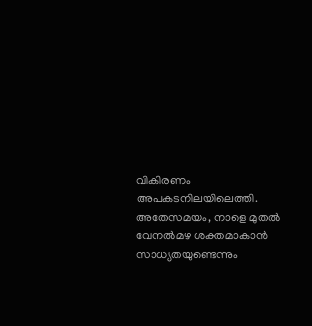വികിരണം അപകടനിലയിലെത്തി. അതേസമയം, നാളെ മുതൽ വേനൽമഴ ശക്തമാകാൻ സാധ്യതയുണ്ടെന്നും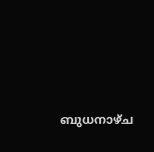ബുധനാഴ്ച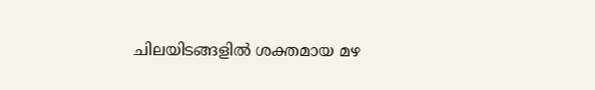ചിലയിടങ്ങളിൽ ശക്തമായ മഴ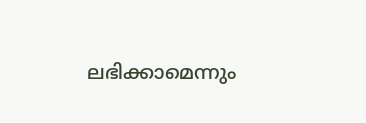ലഭിക്കാമെന്നും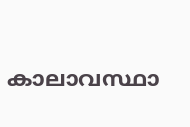കാലാവസ്ഥാ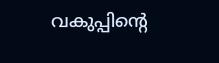വകുപ്പിന്റെ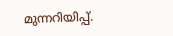മുന്നറിയിപ്പ്.